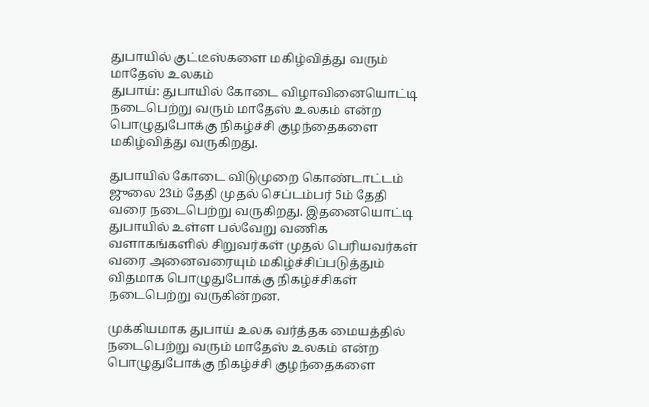துபாயில் குட்டீஸ்களை மகிழ்வித்து வரும் மாதேஸ் உலகம்
துபாய்: துபாயில் கோடை விழாவினையொட்டி நடைபெற்று வரும் மாதேஸ் உலகம் என்ற பொழுதுபோக்கு நிகழ்ச்சி குழந்தைகளை மகிழ்வித்து வருகிறது.

துபாயில் கோடை விடுமுறை கொண்டாட்டம் ஜுலை 23ம் தேதி முதல் செப்டம்பர் 5ம் தேதி வரை நடைபெற்று வருகிறது. இதனையொட்டி துபாயில் உள்ள பல்வேறு வணிக வளாகங்களில் சிறுவர்கள் முதல் பெரியவர்கள் வரை அனைவரையும் மகிழ்ச்சிப்படுத்தும் விதமாக பொழுதுபோக்கு நிகழ்ச்சிகள் நடைபெற்று வருகின்றன.

முக்கியமாக துபாய் உலக வர்த்தக மையத்தில் நடைபெற்று வரும் மாதேஸ் உலகம் என்ற பொழுதுபோக்கு நிகழ்ச்சி குழந்தைகளை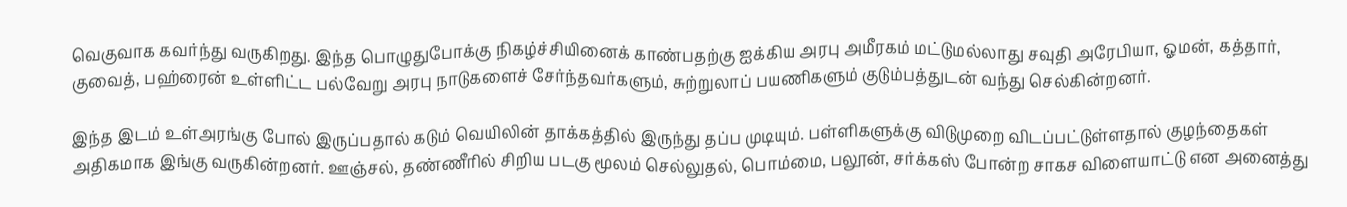வெகுவாக கவர்ந்து வருகிறது. இந்த பொழுதுபோக்கு நிகழ்ச்சியினைக் காண்பதற்கு ஐக்கிய அரபு அமீரகம் மட்டுமல்லாது சவுதி அரேபியா, ஓமன், கத்தார், குவைத், பஹ்ரைன் உள்ளிட்ட பல்வேறு அரபு நாடுகளைச் சேர்ந்தவர்களும், சுற்றுலாப் பயணிகளும் குடும்பத்துடன் வந்து செல்கின்றனர்.

இந்த இடம் உள்அரங்கு போல் இருப்பதால் கடும் வெயிலின் தாக்கத்தில் இருந்து தப்ப முடியும். பள்ளிகளுக்கு விடுமுறை விடப்பட்டுள்ளதால் குழந்தைகள் அதிகமாக இங்கு வருகின்றனர். ஊஞ்சல், தண்ணீரில் சிறிய படகு மூலம் செல்லுதல், பொம்மை, பலூன், சர்க்கஸ் போன்ற சாகச விளையாட்டு என அனைத்து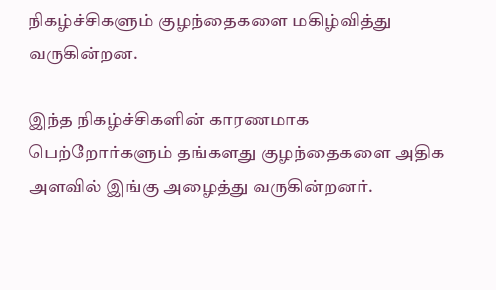நிகழ்ச்சிகளும் குழந்தைகளை மகிழ்வித்து வருகின்றன.

இந்த நிகழ்ச்சிகளின் காரணமாக பெற்றோர்களும் தங்களது குழந்தைகளை அதிக அளவில் இங்கு அழைத்து வருகின்றனர்.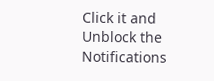Click it and Unblock the Notifications